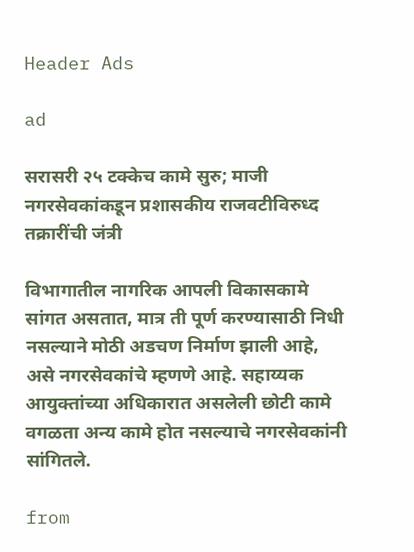Header Ads

ad

सरासरी २५ टक्केच कामे सुरु; माजी नगरसेवकांकडून प्रशासकीय राजवटीविरुध्द तक्रारींची जंत्री

विभागातील नागरिक आपली विकासकामे सांगत असतात, मात्र ती पूर्ण करण्यासाठी निधी नसल्याने मोठी अडचण निर्माण झाली आहे, असे नगरसेवकांचे म्हणणे आहे. सहाय्यक आयुक्तांच्या अधिकारात असलेली छोटी कामे वगळता अन्य कामे होत नसल्याचे नगरसेवकांनी सांगितले.

from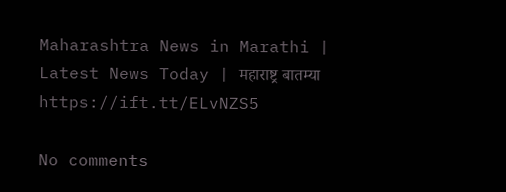Maharashtra News in Marathi | Latest News Today | महाराष्ट्र बातम्या https://ift.tt/ELvNZS5

No comments